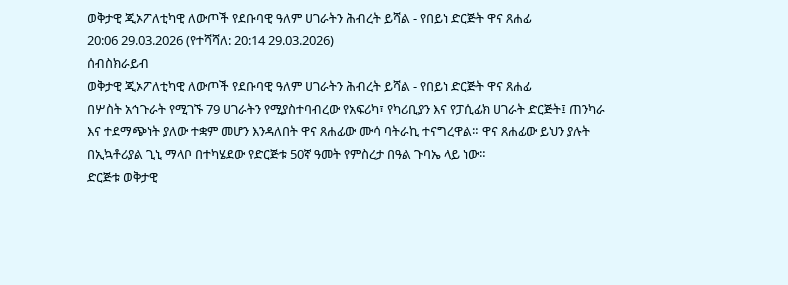ወቅታዊ ጂኦፖለቲካዊ ለውጦች የደቡባዊ ዓለም ሀገራትን ሕብረት ይሻል - የበይነ ድርጅት ዋና ጸሐፊ
20:06 29.03.2026 (የተሻሻለ: 20:14 29.03.2026)
ሰብስክራይብ
ወቅታዊ ጂኦፖለቲካዊ ለውጦች የደቡባዊ ዓለም ሀገራትን ሕብረት ይሻል - የበይነ ድርጅት ዋና ጸሐፊ
በሦስት አኅጉራት የሚገኙ 79 ሀገራትን የሚያስተባብረው የአፍሪካ፣ የካሪቢያን እና የፓሲፊክ ሀገራት ድርጅት፤ ጠንካራ እና ተደማጭነት ያለው ተቋም መሆን እንዳለበት ዋና ጸሐፊው ሙሳ ባትራኪ ተናግረዋል። ዋና ጸሐፊው ይህን ያሉት በኢኳቶሪያል ጊኒ ማላቦ በተካሄደው የድርጅቱ 50ኛ ዓመት የምስረታ በዓል ጉባኤ ላይ ነው።
ድርጅቱ ወቅታዊ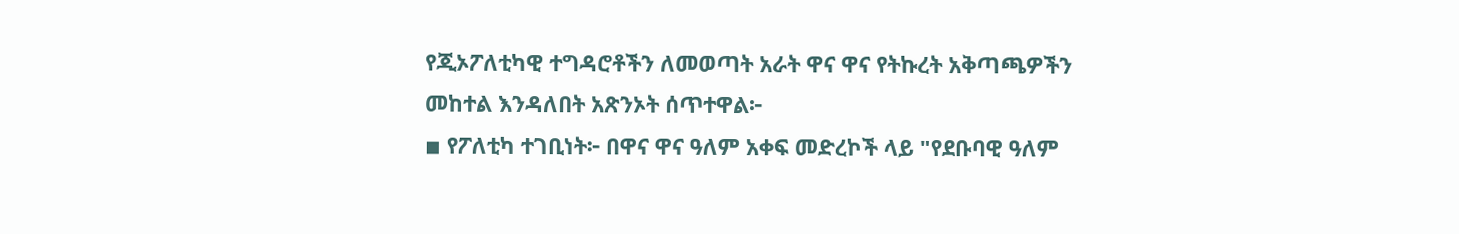የጂኦፖለቲካዊ ተግዳሮቶችን ለመወጣት አራት ዋና ዋና የትኩረት አቅጣጫዎችን መከተል እንዳለበት አጽንኦት ሰጥተዋል፦
◾ የፖለቲካ ተገቢነት፦ በዋና ዋና ዓለም አቀፍ መድረኮች ላይ "የደቡባዊ ዓለም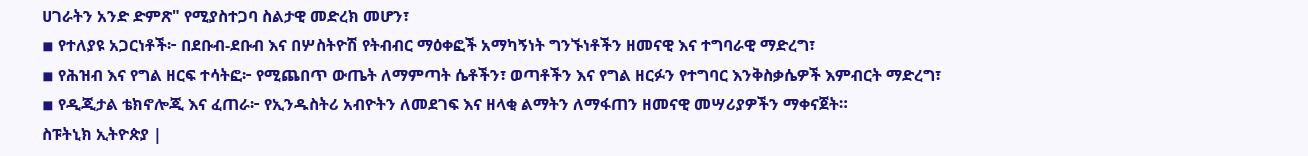ሀገራትን አንድ ድምጽ" የሚያስተጋባ ስልታዊ መድረክ መሆን፣
◾ የተለያዩ አጋርነቶች፦ በደቡብ-ደቡብ እና በሦስትዮሽ የትብብር ማዕቀፎች አማካኝነት ግንኙነቶችን ዘመናዊ እና ተግባራዊ ማድረግ፣
◾ የሕዝብ እና የግል ዘርፍ ተሳትፎ፦ የሚጨበጥ ውጤት ለማምጣት ሴቶችን፣ ወጣቶችን እና የግል ዘርፉን የተግባር እንቅስቃሴዎች እምብርት ማድረግ፣
◾ የዲጂታል ቴክኖሎጂ እና ፈጠራ፦ የኢንዱስትሪ አብዮትን ለመደገፍ እና ዘላቂ ልማትን ለማፋጠን ዘመናዊ መሣሪያዎችን ማቀናጀት።
ስፑትኒክ ኢትዮጵያ |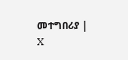መተግበሪያ | X